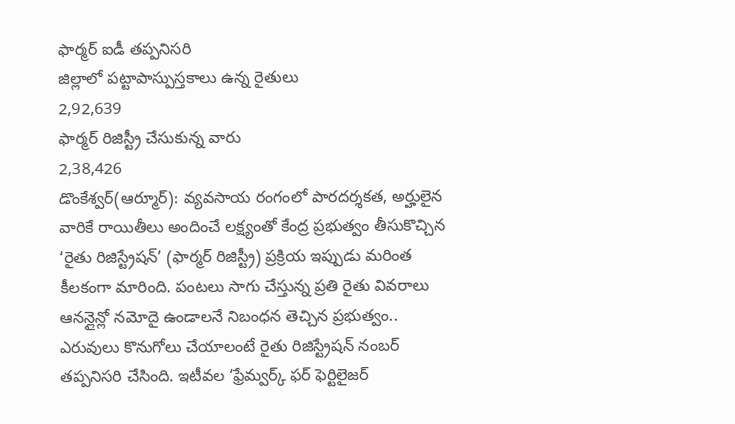ఫార్మర్ ఐడీ తప్పనిసరి
జిల్లాలో పట్టాపాస్పుస్తకాలు ఉన్న రైతులు
2,92,639
ఫార్మర్ రిజిస్ట్రీ చేసుకున్న వారు
2,38,426
డొంకేశ్వర్(ఆర్మూర్): వ్యవసాయ రంగంలో పారదర్శకత, అర్హులైన వారికే రాయితీలు అందించే లక్ష్యంతో కేంద్ర ప్రభుత్వం తీసుకొచ్చిన ‘రైతు రిజిస్ట్రేషన్’ (ఫార్మర్ రిజిస్ట్రీ) ప్రక్రియ ఇప్పుడు మరింత కీలకంగా మారింది. పంటలు సాగు చేస్తున్న ప్రతి రైతు వివరాలు ఆనన్లైన్లో నమోదై ఉండాలనే నిబంధన తెచ్చిన ప్రభుత్వం.. ఎరువులు కొనుగోలు చేయాలంటే రైతు రిజిస్ట్రేషన్ నంబర్ తప్పనిసరి చేసింది. ఇటీవల ‘ఫ్రేమ్వర్క్ ఫర్ ఫెర్టిలైజర్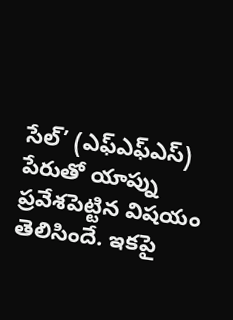సేల్’ (ఎఫ్ఎఫ్ఎస్) పేరుతో యాప్ను ప్రవేశపెట్టిన విషయం తెలిసిందే. ఇకపై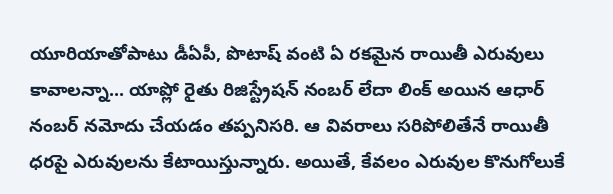యూరియాతోపాటు డీఏపీ, పొటాష్ వంటి ఏ రకమైన రాయితీ ఎరువులు కావాలన్నా... యాప్లో రైతు రిజిస్ట్రేషన్ నంబర్ లేదా లింక్ అయిన ఆధార్ నంబర్ నమోదు చేయడం తప్పనిసరి. ఆ వివరాలు సరిపోలితేనే రాయితీ ధరపై ఎరువులను కేటాయిస్తున్నారు. అయితే, కేవలం ఎరువుల కొనుగోలుకే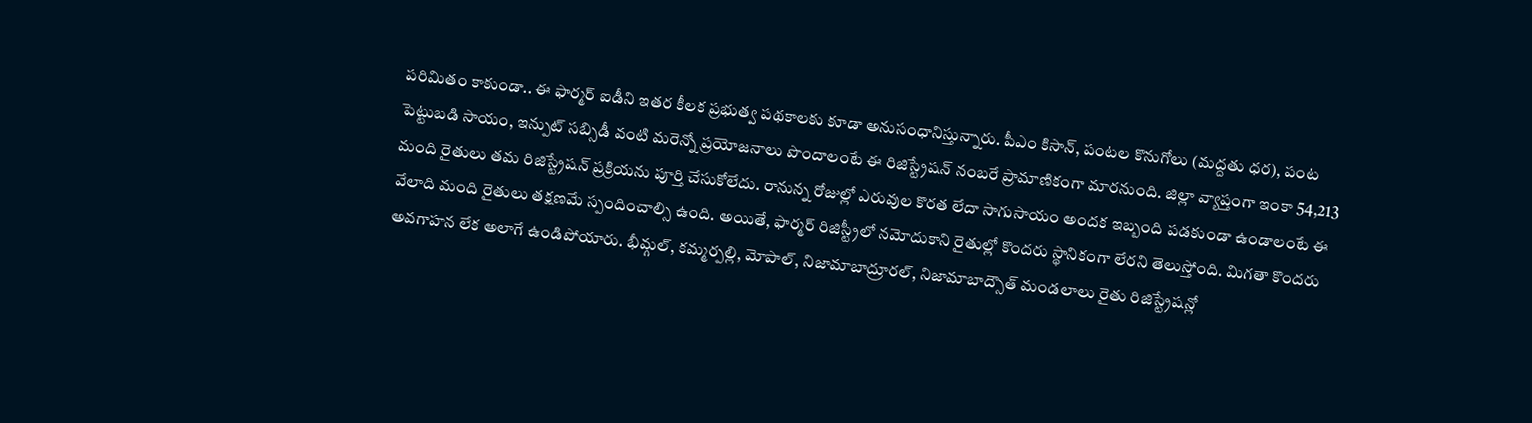పరిమితం కాకుండా.. ఈ ఫార్మర్ ఐడీని ఇతర కీలక ప్రభుత్వ పథకాలకు కూడా అనుసంధానిస్తున్నారు. పీఎం కిసాన్, పంటల కొనుగోలు (మద్దతు ధర), పంట పెట్టుబడి సాయం, ఇన్పుట్ సబ్సిడీ వంటి మరెన్నో ప్రయోజనాలు పొందాలంటే ఈ రిజిస్ట్రేషన్ నంబరే ప్రామాణికంగా మారనుంది. జిల్లా వ్యాప్తంగా ఇంకా 54,213 మంది రైతులు తమ రిజిస్ట్రేషన్ ప్రక్రియను పూర్తి చేసుకోలేదు. రానున్న రోజుల్లో ఎరువుల కొరత లేదా సాగుసాయం అందక ఇబ్బంది పడకుండా ఉండాలంటే ఈ వేలాది మంది రైతులు తక్షణమే స్పందించాల్సి ఉంది. అయితే, ఫార్మర్ రిజిస్ట్రీలో నమోదుకాని రైతుల్లో కొందరు స్థానికంగా లేరని తెలుస్తోంది. మిగతా కొందరు అవగాహన లేక అలాగే ఉండిపోయారు. భీమ్గల్, కమ్మర్పల్లి, మోపాల్, నిజామాబాద్రూరల్, నిజామాబాద్సౌత్ మండలాలు రైతు రిజిస్ట్రేషన్లో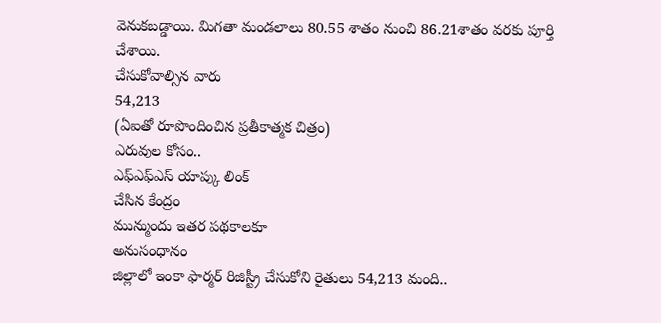వెనుకబడ్డాయి. మిగతా మండలాలు 80.55 శాతం నుంచి 86.21శాతం వరకు పూర్తి చేశాయి.
చేసుకోవాల్సిన వారు
54,213
(ఏఐతో రూపొందించిన ప్రతీకాత్మక చిత్రం)
ఎరువుల కోసం..
ఎఫ్ఎఫ్ఎస్ యాప్కు లింక్
చేసిన కేంద్రం
మున్ముందు ఇతర పథకాలకూ
అనుసంధానం
జిల్లాలో ఇంకా ఫార్మర్ రిజిస్ట్రీ చేసుకోని రైతులు 54,213 మంది..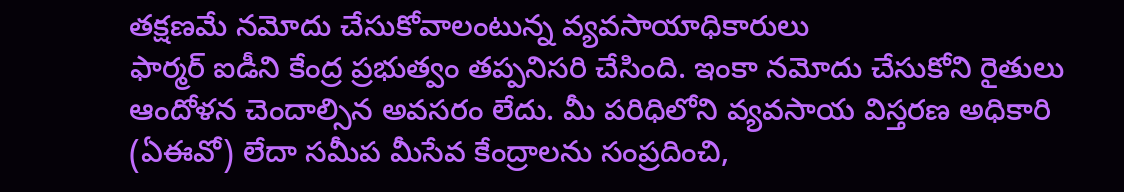తక్షణమే నమోదు చేసుకోవాలంటున్న వ్యవసాయాధికారులు
ఫార్మర్ ఐడీని కేంద్ర ప్రభుత్వం తప్పనిసరి చేసింది. ఇంకా నమోదు చేసుకోని రైతులు ఆందోళన చెందాల్సిన అవసరం లేదు. మీ పరిధిలోని వ్యవసాయ విస్తరణ అధికారి (ఏఈవో) లేదా సమీప మీసేవ కేంద్రాలను సంప్రదించి,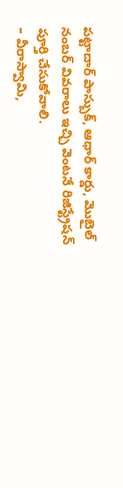పట్టాదార్ పాస్బుక్, ఆధార్ కార్డు, మొబైల్ నంబర్ వివరాలు ఇచ్చి వెంటనే రిజిస్ట్రేషన్ పూర్తి చేసుకోవాలి.
– వీరాస్వామి,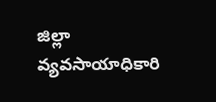జిల్లా వ్యవసాయాధికారి